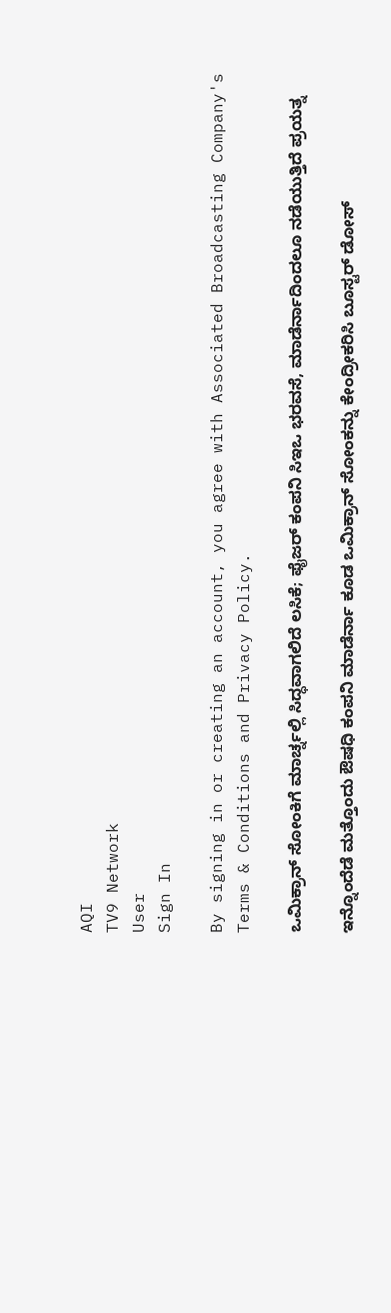AQI
TV9 Network
User
Sign In

By signing in or creating an account, you agree with Associated Broadcasting Company's Terms & Conditions and Privacy Policy.

ಒಮಿಕ್ರಾನ್ ಸೋಂಕಿಗೆ ಮಾರ್ಚ್ನಲ್ಲಿ ಸಿದ್ಧವಾಗಲಿದೆ ಲಸಿಕೆ; ಫೈಜರ್ ಕಂಪನಿ ಸಿಇಒ ಭರವಸೆ, ಮಾಡೆರ್ನಾದಿಂದಲೂ ನಡೆಯುತ್ತಿದೆ ಪ್ರಯತ್ನ

ಇನ್ನೊಂದೆಡೆ ಮತ್ತೊಂದು ಔಷಧಿ ಕಂಪನಿ ಮಾಡೆರ್ನಾ ಕೂಡ ಒಮಿಕ್ರಾನ್ ಸೋಂಕನ್ನು ಕೇಂದ್ರೀಕರಿಸಿ ಬೂಸ್ಟರ್ ಡೋಸ್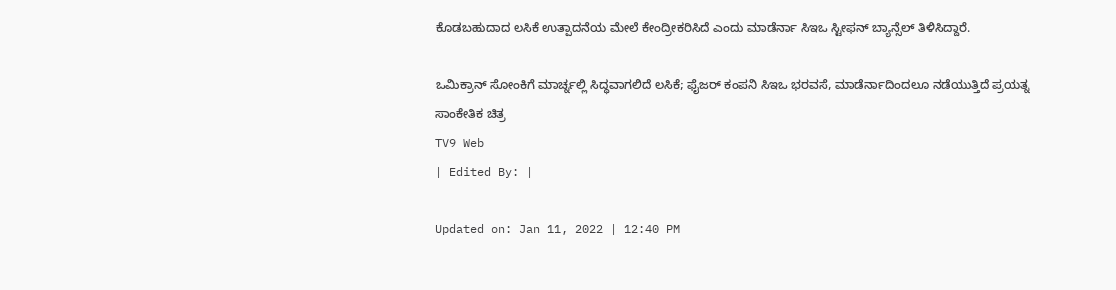ಕೊಡಬಹುದಾದ ಲಸಿಕೆ ಉತ್ಪಾದನೆಯ ಮೇಲೆ ಕೇಂದ್ರೀಕರಿಸಿದೆ ಎಂದು ಮಾಡೆರ್ನಾ ಸಿಇಒ ಸ್ಟೀಫನ್ ಬ್ಯಾನ್ಸೆಲ್ ತಿಳಿಸಿದ್ದಾರೆ.

ಒಮಿಕ್ರಾನ್ ಸೋಂಕಿಗೆ ಮಾರ್ಚ್ನಲ್ಲಿ ಸಿದ್ಧವಾಗಲಿದೆ ಲಸಿಕೆ; ಫೈಜರ್ ಕಂಪನಿ ಸಿಇಒ ಭರವಸೆ, ಮಾಡೆರ್ನಾದಿಂದಲೂ ನಡೆಯುತ್ತಿದೆ ಪ್ರಯತ್ನ
ಸಾಂಕೇತಿಕ ಚಿತ್ರ
TV9 Web
| Edited By: |

Updated on: Jan 11, 2022 | 12:40 PM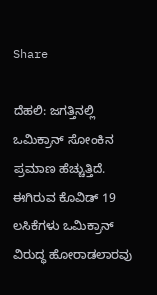Share

ದೆಹಲಿ: ಜಗತ್ತಿನಲ್ಲಿ ಒಮಿಕ್ರಾನ್ ಸೋಂಕಿನ ಪ್ರಮಾಣ ಹೆಚ್ಚುತ್ತಿದೆ. ಈಗಿರುವ ಕೊವಿಡ್ 19 ಲಸಿಕೆಗಳು ಒಮಿಕ್ರಾನ್ ವಿರುದ್ಧ ಹೋರಾಡಲಾರವು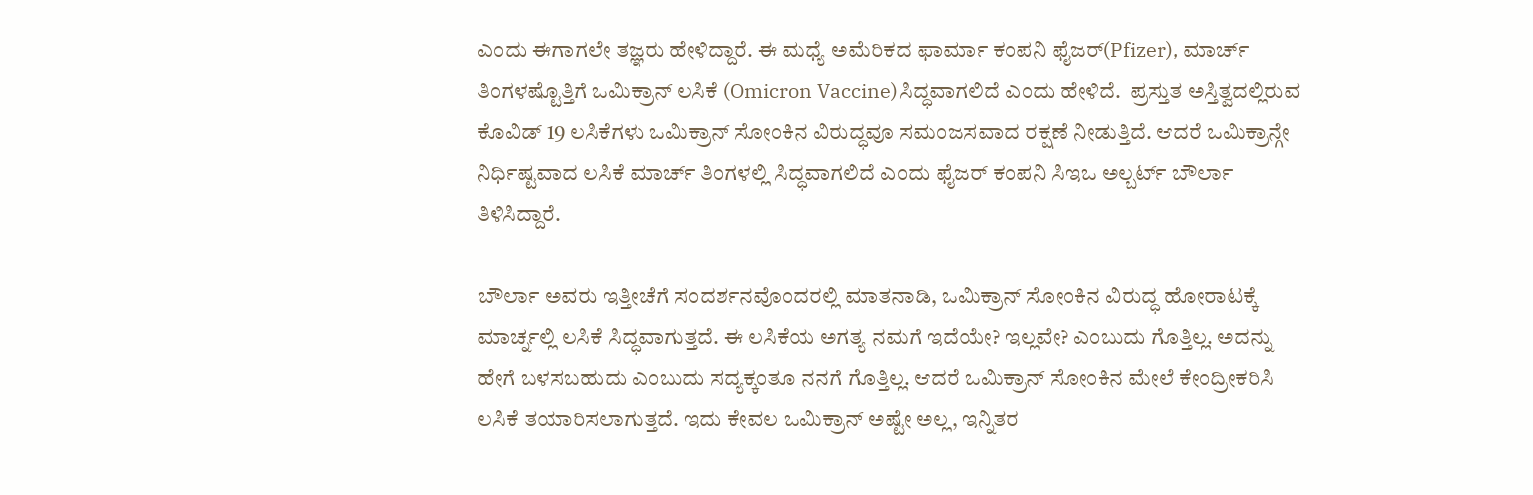ಎಂದು ಈಗಾಗಲೇ ತಜ್ಞರು ಹೇಳಿದ್ದಾರೆ. ಈ ಮಧ್ಯೆ ಅಮೆರಿಕದ ಫಾರ್ಮಾ ಕಂಪನಿ ಫೈಜರ್(Pfizer), ಮಾರ್ಚ್ ತಿಂಗಳಷ್ಟೊತ್ತಿಗೆ ಒಮಿಕ್ರಾನ್ ಲಸಿಕೆ (Omicron Vaccine)ಸಿದ್ಧವಾಗಲಿದೆ ಎಂದು ಹೇಳಿದೆ.  ಪ್ರಸ್ತುತ ಅಸ್ತಿತ್ವದಲ್ಲಿರುವ ಕೊವಿಡ್ 19 ಲಸಿಕೆಗಳು ಒಮಿಕ್ರಾನ್ ಸೋಂಕಿನ ವಿರುದ್ಧವೂ ಸಮಂಜಸವಾದ ರಕ್ಷಣೆ ನೀಡುತ್ತಿದೆ. ಆದರೆ ಒಮಿಕ್ರಾನ್ಗೇ ನಿರ್ಧಿಷ್ಟವಾದ ಲಸಿಕೆ ಮಾರ್ಚ್ ತಿಂಗಳಲ್ಲಿ ಸಿದ್ಧವಾಗಲಿದೆ ಎಂದು ಫೈಜರ್ ಕಂಪನಿ ಸಿಇಒ ಅಲ್ಬರ್ಟ್ ಬೌರ್ಲಾ ತಿಳಿಸಿದ್ದಾರೆ.

ಬೌರ್ಲಾ ಅವರು ಇತ್ತೀಚೆಗೆ ಸಂದರ್ಶನವೊಂದರಲ್ಲಿ ಮಾತನಾಡಿ, ಒಮಿಕ್ರಾನ್ ಸೋಂಕಿನ ವಿರುದ್ಧ ಹೋರಾಟಕ್ಕೆ ಮಾರ್ಚ್ನಲ್ಲಿ ಲಸಿಕೆ ಸಿದ್ಧವಾಗುತ್ತದೆ. ಈ ಲಸಿಕೆಯ ಅಗತ್ಯ ನಮಗೆ ಇದೆಯೇ? ಇಲ್ಲವೇ? ಎಂಬುದು ಗೊತ್ತಿಲ್ಲ. ಅದನ್ನು ಹೇಗೆ ಬಳಸಬಹುದು ಎಂಬುದು ಸದ್ಯಕ್ಕಂತೂ ನನಗೆ ಗೊತ್ತಿಲ್ಲ. ಆದರೆ ಒಮಿಕ್ರಾನ್ ಸೋಂಕಿನ ಮೇಲೆ ಕೇಂದ್ರೀಕರಿಸಿ ಲಸಿಕೆ ತಯಾರಿಸಲಾಗುತ್ತದೆ. ಇದು ಕೇವಲ ಒಮಿಕ್ರಾನ್ ಅಷ್ಟೇ ಅಲ್ಲ, ಇನ್ನಿತರ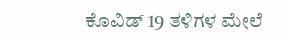ಕೊವಿಡ್ 19 ತಳಿಗಳ ಮೇಲೆ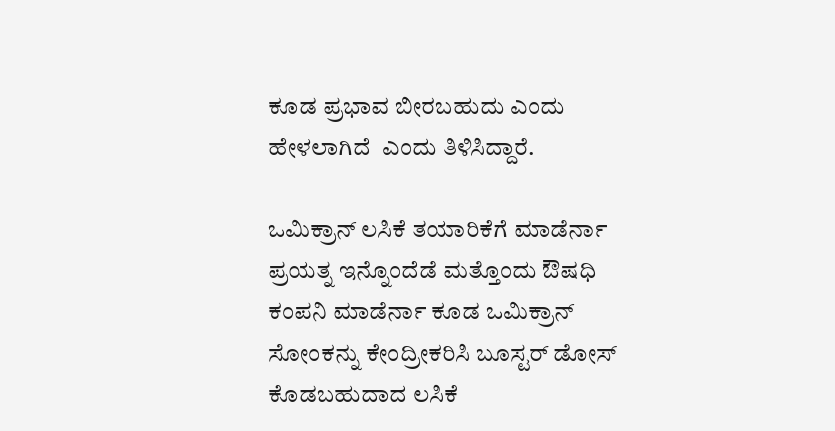ಕೂಡ ಪ್ರಭಾವ ಬೀರಬಹುದು ಎಂದು ಹೇಳಲಾಗಿದೆ  ಎಂದು ತಿಳಿಸಿದ್ದಾರೆ.

ಒಮಿಕ್ರಾನ್ ಲಸಿಕೆ ತಯಾರಿಕೆಗೆ ಮಾಡೆರ್ನಾ ಪ್ರಯತ್ನ ಇನ್ನೊಂದೆಡೆ ಮತ್ತೊಂದು ಔಷಧಿ ಕಂಪನಿ ಮಾಡೆರ್ನಾ ಕೂಡ ಒಮಿಕ್ರಾನ್ ಸೋಂಕನ್ನು ಕೇಂದ್ರೀಕರಿಸಿ ಬೂಸ್ಟರ್ ಡೋಸ್ ಕೊಡಬಹುದಾದ ಲಸಿಕೆ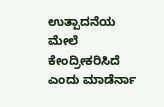ಉತ್ಪಾದನೆಯ ಮೇಲೆ ಕೇಂದ್ರೀಕರಿಸಿದೆ ಎಂದು ಮಾಡೆರ್ನಾ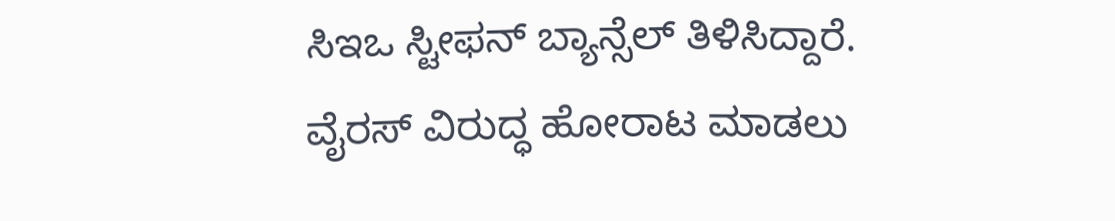ಸಿಇಒ ಸ್ಟೀಫನ್ ಬ್ಯಾನ್ಸೆಲ್ ತಿಳಿಸಿದ್ದಾರೆ.  ವೈರಸ್ ವಿರುದ್ಧ ಹೋರಾಟ ಮಾಡಲು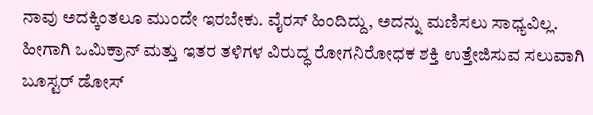ನಾವು ಅದಕ್ಕಿಂತಲೂ ಮುಂದೇ ಇರಬೇಕು. ವೈರಸ್ ಹಿಂದಿದ್ದು, ಅದನ್ನು ಮಣಿಸಲು ಸಾಧ್ಯವಿಲ್ಲ. ಹೀಗಾಗಿ ಒಮಿಕ್ರಾನ್ ಮತ್ತು ಇತರ ತಳಿಗಳ ವಿರುದ್ಧ ರೋಗನಿರೋಧಕ ಶಕ್ತಿ ಉತ್ತೇಜಿಸುವ ಸಲುವಾಗಿ ಬೂಸ್ಟರ್ ಡೋಸ್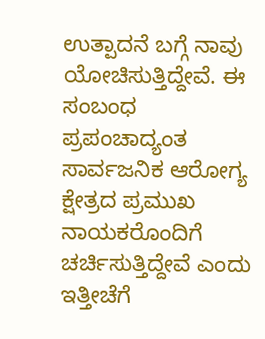ಉತ್ಪಾದನೆ ಬಗ್ಗೆ ನಾವು ಯೋಚಿಸುತ್ತಿದ್ದೇವೆ. ಈ ಸಂಬಂಧ ಪ್ರಪಂಚಾದ್ಯಂತ ಸಾರ್ವಜನಿಕ ಆರೋಗ್ಯ ಕ್ಷೇತ್ರದ ಪ್ರಮುಖ ನಾಯಕರೊಂದಿಗೆ ಚರ್ಚಿಸುತ್ತಿದ್ದೇವೆ ಎಂದು ಇತ್ತೀಚೆಗೆ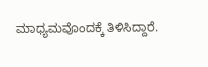ಮಾಧ್ಯಮವೊಂದಕ್ಕೆ ತಿಳಿಸಿದ್ದಾರೆ.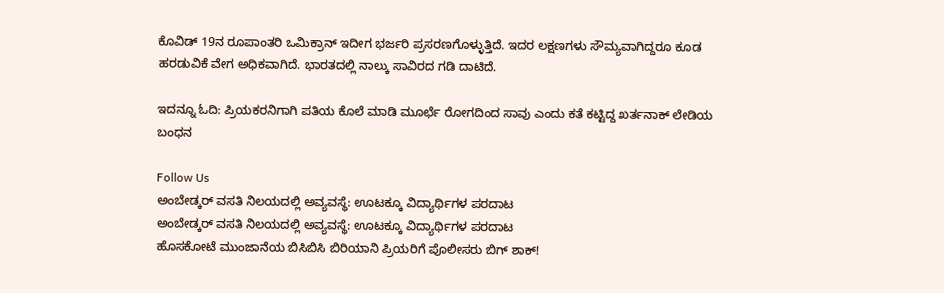ಕೊವಿಡ್ 19ನ ರೂಪಾಂತರಿ ಒಮಿಕ್ರಾನ್ ಇದೀಗ ಭರ್ಜರಿ ಪ್ರಸರಣಗೊಳ್ಳುತ್ತಿದೆ. ಇದರ ಲಕ್ಷಣಗಳು ಸೌಮ್ಯವಾಗಿದ್ದರೂ ಕೂಡ ಹರಡುವಿಕೆ ವೇಗ ಅಧಿಕವಾಗಿದೆ. ಭಾರತದಲ್ಲಿ ನಾಲ್ಕು ಸಾವಿರದ ಗಡಿ ದಾಟಿದೆ.

ಇದನ್ನೂ ಓದಿ: ಪ್ರಿಯಕರನಿಗಾಗಿ ಪತಿಯ ಕೊಲೆ ಮಾಡಿ ಮೂರ್ಛೆ ರೋಗದಿಂದ ಸಾವು ಎಂದು ಕತೆ ಕಟ್ಟಿದ್ದ ಖರ್ತನಾಕ್ ಲೇಡಿಯ ಬಂಧನ

Follow Us
ಅಂಬೇಡ್ಕರ್ ವಸತಿ ನಿಲಯದಲ್ಲಿ ಅವ್ಯವಸ್ಥೆ: ಊಟಕ್ಕೂ ವಿದ್ಯಾರ್ಥಿಗಳ ಪರದಾಟ
ಅಂಬೇಡ್ಕರ್ ವಸತಿ ನಿಲಯದಲ್ಲಿ ಅವ್ಯವಸ್ಥೆ: ಊಟಕ್ಕೂ ವಿದ್ಯಾರ್ಥಿಗಳ ಪರದಾಟ
ಹೊಸಕೋಟೆ ಮುಂಜಾನೆಯ ಬಿಸಿಬಿಸಿ ಬಿರಿಯಾನಿ ಪ್ರಿಯರಿಗೆ ಪೊಲೀಸರು ಬಿಗ್ ಶಾಕ್!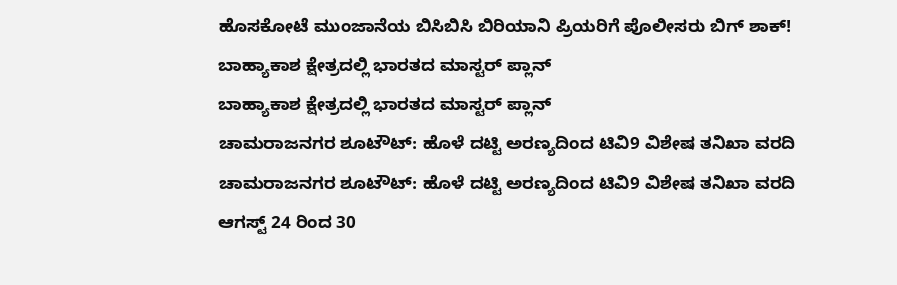ಹೊಸಕೋಟೆ ಮುಂಜಾನೆಯ ಬಿಸಿಬಿಸಿ ಬಿರಿಯಾನಿ ಪ್ರಿಯರಿಗೆ ಪೊಲೀಸರು ಬಿಗ್ ಶಾಕ್!
ಬಾಹ್ಯಾಕಾಶ ಕ್ಷೇತ್ರದಲ್ಲಿ ಭಾರತದ ಮಾಸ್ಟರ್ ಪ್ಲಾನ್
ಬಾಹ್ಯಾಕಾಶ ಕ್ಷೇತ್ರದಲ್ಲಿ ಭಾರತದ ಮಾಸ್ಟರ್ ಪ್ಲಾನ್
ಚಾಮರಾಜನಗರ ಶೂಟೌಟ್: ಹೊಳೆ ದಟ್ಟಿ ಅರಣ್ಯದಿಂದ ಟಿವಿ9 ವಿಶೇಷ ತನಿಖಾ ವರದಿ
ಚಾಮರಾಜನಗರ ಶೂಟೌಟ್: ಹೊಳೆ ದಟ್ಟಿ ಅರಣ್ಯದಿಂದ ಟಿವಿ9 ವಿಶೇಷ ತನಿಖಾ ವರದಿ
ಆಗಸ್ಟ್ 24 ರಿಂದ 30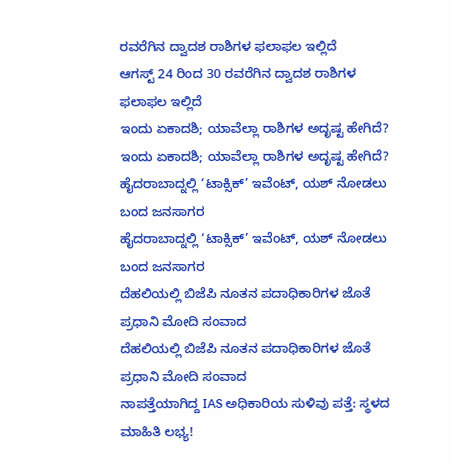ರವರೆಗಿನ ದ್ವಾದಶ ರಾಶಿಗಳ ಫಲಾಫಲ ಇಲ್ಲಿದೆ
ಆಗಸ್ಟ್ 24 ರಿಂದ 30 ರವರೆಗಿನ ದ್ವಾದಶ ರಾಶಿಗಳ ಫಲಾಫಲ ಇಲ್ಲಿದೆ
ಇಂದು ಏಕಾದಶಿ; ಯಾವೆಲ್ಲಾ ರಾಶಿಗಳ ಅದೃಷ್ಟ ಹೇಗಿದೆ?
ಇಂದು ಏಕಾದಶಿ; ಯಾವೆಲ್ಲಾ ರಾಶಿಗಳ ಅದೃಷ್ಟ ಹೇಗಿದೆ?
ಹೈದರಾಬಾದ್ನಲ್ಲಿ ‘ಟಾಕ್ಸಿಕ್’ ಇವೆಂಟ್, ಯಶ್ ನೋಡಲು ಬಂದ ಜನಸಾಗರ
ಹೈದರಾಬಾದ್ನಲ್ಲಿ ‘ಟಾಕ್ಸಿಕ್’ ಇವೆಂಟ್, ಯಶ್ ನೋಡಲು ಬಂದ ಜನಸಾಗರ
ದೆಹಲಿಯಲ್ಲಿ ಬಿಜೆಪಿ ನೂತನ ಪದಾಧಿಕಾರಿಗಳ ಜೊತೆ ಪ್ರಧಾನಿ ಮೋದಿ ಸಂವಾದ
ದೆಹಲಿಯಲ್ಲಿ ಬಿಜೆಪಿ ನೂತನ ಪದಾಧಿಕಾರಿಗಳ ಜೊತೆ ಪ್ರಧಾನಿ ಮೋದಿ ಸಂವಾದ
ನಾಪತ್ತೆಯಾಗಿದ್ದ IAS ಅಧಿಕಾರಿಯ ಸುಳಿವು ಪತ್ತೆ: ಸ್ಥಳದ ಮಾಹಿತಿ ಲಭ್ಯ!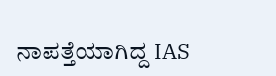ನಾಪತ್ತೆಯಾಗಿದ್ದ IAS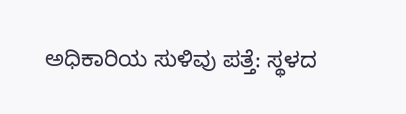ಅಧಿಕಾರಿಯ ಸುಳಿವು ಪತ್ತೆ: ಸ್ಥಳದ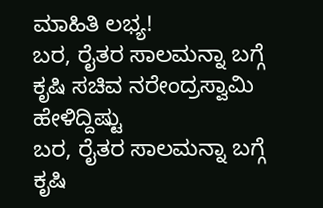ಮಾಹಿತಿ ಲಭ್ಯ!
ಬರ, ರೈತರ ಸಾಲಮನ್ನಾ ಬಗ್ಗೆ ಕೃಷಿ ಸಚಿವ ನರೇಂದ್ರಸ್ವಾಮಿ ಹೇಳಿದ್ದಿಷ್ಟು
ಬರ, ರೈತರ ಸಾಲಮನ್ನಾ ಬಗ್ಗೆ ಕೃಷಿ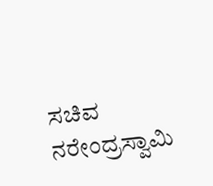ಸಚಿವ ನರೇಂದ್ರಸ್ವಾಮಿ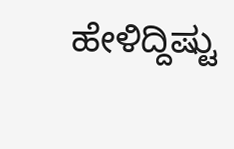ಹೇಳಿದ್ದಿಷ್ಟು